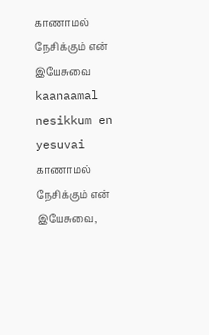காணாமல் நேசிக்கும் என் இயேசுவை
kaanaamal nesikkum en yesuvai
காணாமல் நேசிக்கும் என் இயேசுவை,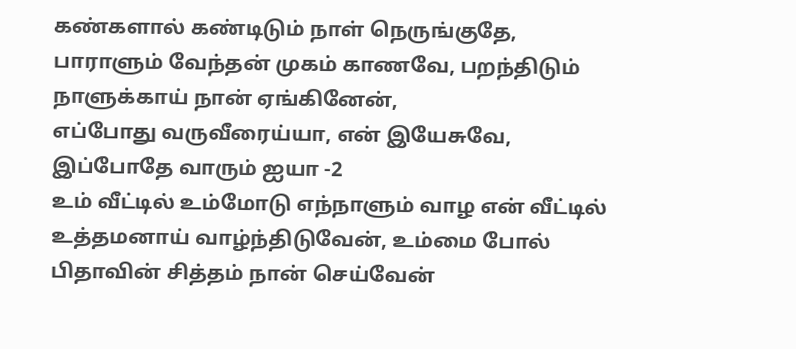கண்களால் கண்டிடும் நாள் நெருங்குதே, பாராளும் வேந்தன் முகம் காணவே, பறந்திடும் நாளுக்காய் நான் ஏங்கினேன்,
எப்போது வருவீரைய்யா, என் இயேசுவே, இப்போதே வாரும் ஐயா -2
உம் வீட்டில் உம்மோடு எந்நாளும் வாழ என் வீட்டில் உத்தமனாய் வாழ்ந்திடுவேன், உம்மை போல் பிதாவின் சித்தம் நான் செய்வேன்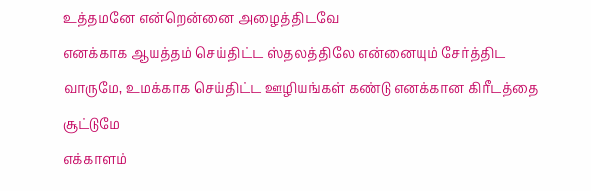உத்தமனே என்றென்னை அழைத்திடவே
எனக்காக ஆயத்தம் செய்திட்ட ஸ்தலத்திலே என்னையும் சேர்த்திட வாருமே, உமக்காக செய்திட்ட ஊழியங்கள் கண்டு எனக்கான கிரீடத்தை சூட்டுமே
எக்காளம்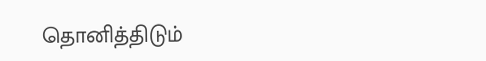தொனித்திடும்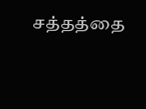சத்தத்தை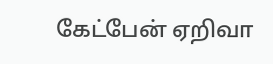கேட்பேன் ஏறிவா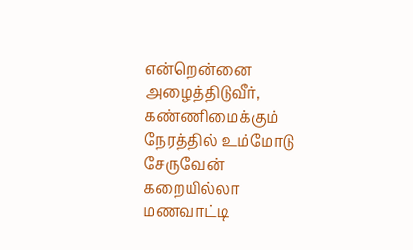என்றென்னை அழைத்திடுவீர், கண்ணிமைக்கும் நேரத்தில் உம்மோடு சேருவேன் கறையில்லா மணவாட்டி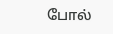போல்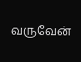வருவேன்